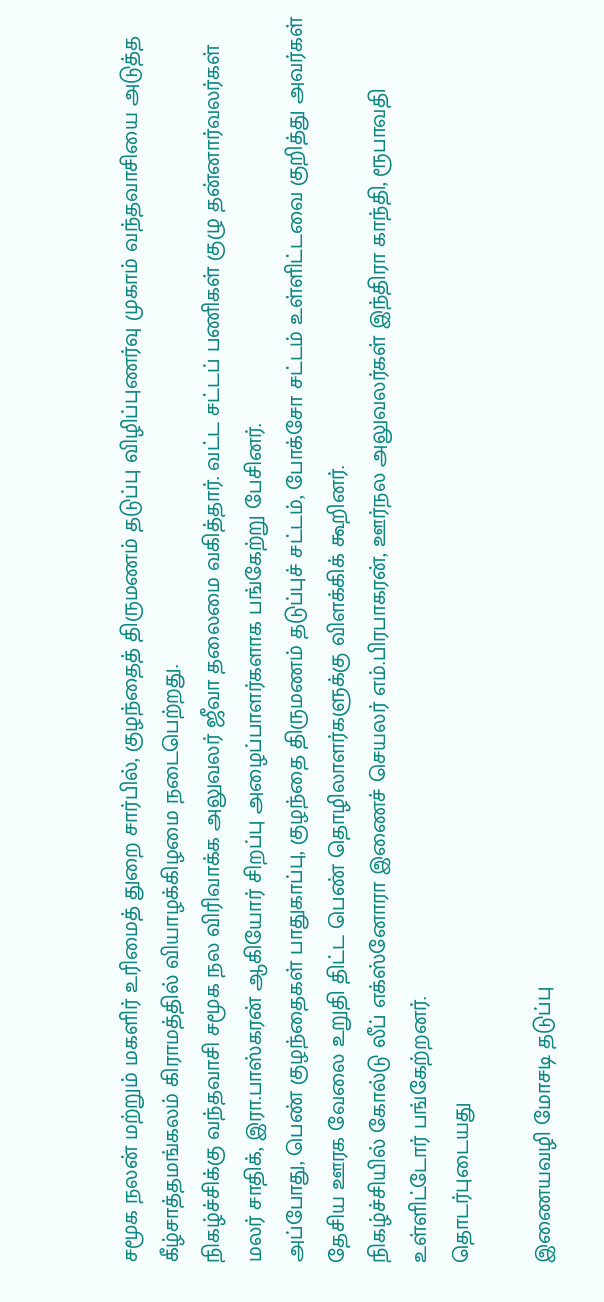சமூக நலன் மற்றும் மகளிர் உரிமைத் துறை சார்பில், குழந்தைத் திருமணம் தடுப்பு விழிப்புணர்வு முகாம் வந்தவாசியை அடுத்த கீழ்சாத்தமங்கலம் கிராமத்தில் வியாழக்கிழமை நடைபெற்றது.
நிகழ்ச்சிக்கு வந்தவாசி சமூக நல விரிவாக்க அலுவலர் ஜீவா தலைமை வகித்தார். வட்ட சட்டப் பணிகள் குழு தன்னார்வலர்கள் மலர் சாதிக், இரா.பாஸ்கரன் ஆகியோர் சிறப்பு அழைப்பாளர்களாக பங்கேற்று பேசினர்.
அப்போது, பெண் குழந்தைகள் பாதுகாப்பு, குழந்தை திருமணம் தடுப்புச் சட்டம், போக்சோ சட்டம் உள்ளிட்டவை குறித்து அவர்கள் தேசிய ஊரக வேலை உறுதி திட்ட பெண் தொழிலாளர்களுக்கு விளக்கிக் கூறினர்.
நிகழ்ச்சியில் கோல்டு லீப் எக்ஸ்னோரா இணைச் செயலர் எம்.பிரபாகரன், ஊர்நல அலுவலர்கள் இந்திரா காந்தி, ரூபாவதி உள்ளிட்டோர் பங்கேற்றனர்.
தொடர்புடையது

இணையவழி மோசடி தடுப்பு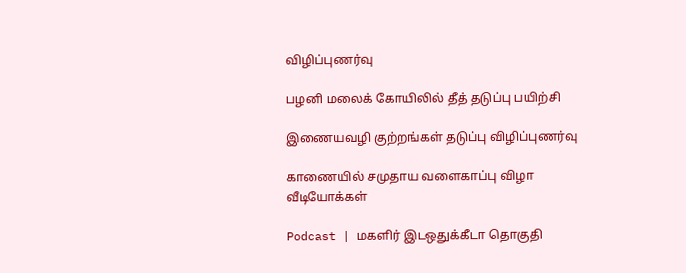விழிப்புணர்வு

பழனி மலைக் கோயிலில் தீத் தடுப்பு பயிற்சி

இணையவழி குற்றங்கள் தடுப்பு விழிப்புணர்வு

காணையில் சமுதாய வளைகாப்பு விழா
வீடியோக்கள்

Podcast | மகளிர் இடஒதுக்கீடா தொகுதி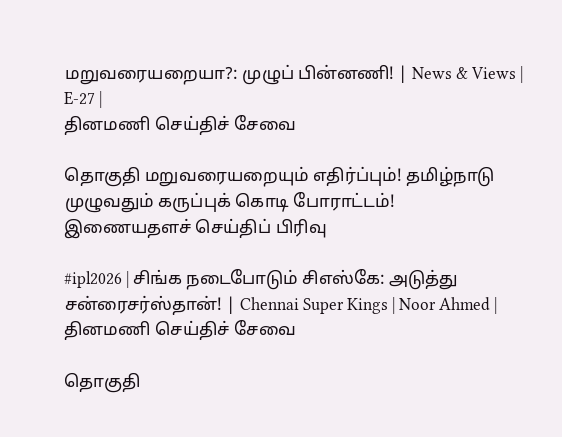மறுவரையறையா?: முழுப் பின்னணி! | News & Views | E-27 |
தினமணி செய்திச் சேவை

தொகுதி மறுவரையறையும் எதிர்ப்பும்! தமிழ்நாடு முழுவதும் கருப்புக் கொடி போராட்டம்!
இணையதளச் செய்திப் பிரிவு

#ipl2026 | சிங்க நடைபோடும் சிஎஸ்கே: அடுத்து சன்ரைசர்ஸ்தான்! | Chennai Super Kings | Noor Ahmed |
தினமணி செய்திச் சேவை

தொகுதி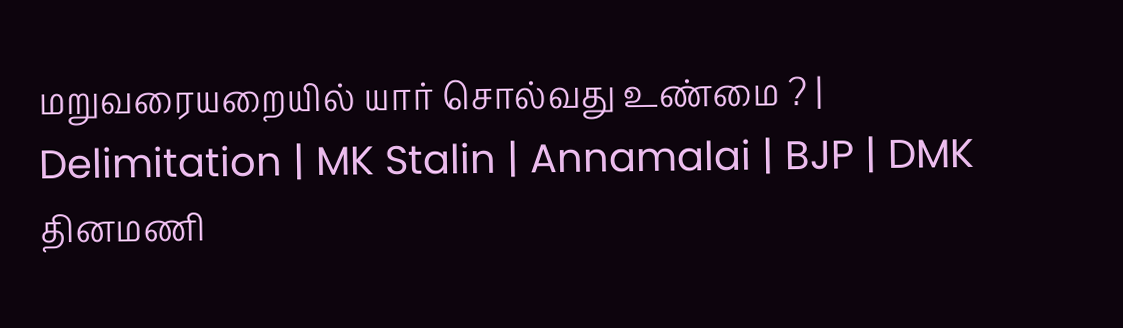மறுவரையறையில் யார் சொல்வது உண்மை ? | Delimitation | MK Stalin | Annamalai | BJP | DMK
தினமணி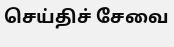செய்திச் சேவை